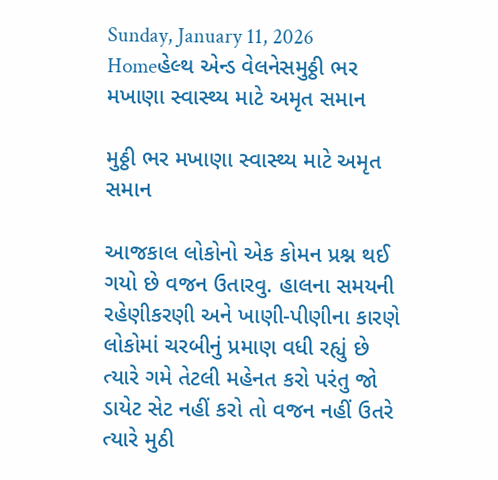Sunday, January 11, 2026
Homeહેલ્થ એન્ડ વેલનેસમુઠ્ઠી ભર મખાણા સ્વાસ્થ્ય માટે અમૃત સમાન

મુઠ્ઠી ભર મખાણા સ્વાસ્થ્ય માટે અમૃત સમાન

આજકાલ લોકોનો એક કોમન પ્રશ્ન થઈ ગયો છે વજન ઉતારવુ. હાલના સમયની રહેણીકરણી અને ખાણી-પીણીના કારણે લોકોમાં ચરબીનું પ્રમાણ વધી રહ્યું છે ત્યારે ગમે તેટલી મહેનત કરો પરંતુ જો ડાયેટ સેટ નહીં કરો તો વજન નહીં ઉતરે ત્યારે મુઠી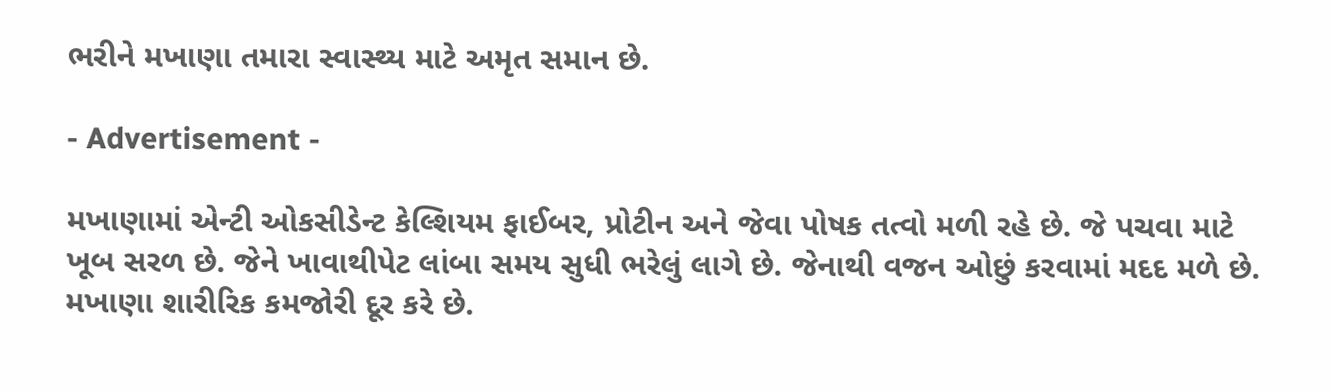ભરીને મખાણા તમારા સ્વાસ્થ્ય માટે અમૃત સમાન છે.

- Advertisement -

મખાણામાં એન્ટી ઓકસીડેન્ટ કેલ્શિયમ ફાઈબર, પ્રોટીન અને જેવા પોષક તત્વો મળી રહે છે. જે પચવા માટે ખૂબ સરળ છે. જેને ખાવાથીપેટ લાંબા સમય સુધી ભરેલું લાગે છે. જેનાથી વજન ઓછું કરવામાં મદદ મળે છે. મખાણા શારીરિક કમજોરી દૂર કરે છે.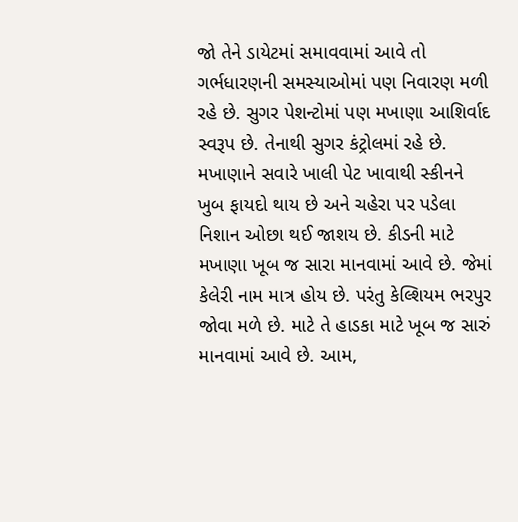જો તેને ડાયેટમાં સમાવવામાં આવે તો ગર્ભધારણની સમસ્યાઓમાં પણ નિવારણ મળી રહે છે. સુગર પેશન્ટોમાં પણ મખાણા આશિર્વાદ સ્વરૂપ છે. તેનાથી સુગર કંટ્રોલમાં રહે છે. મખાણાને સવારે ખાલી પેટ ખાવાથી સ્કીનને ખુબ ફાયદો થાય છે અને ચહેરા પર પડેલા નિશાન ઓછા થઈ જાશય છે. કીડની માટે મખાણા ખૂબ જ સારા માનવામાં આવે છે. જેમાં કેલેરી નામ માત્ર હોય છે. પરંતુ કેલ્શિયમ ભરપુર જોવા મળે છે. માટે તે હાડકા માટે ખૂબ જ સારું માનવામાં આવે છે. આમ,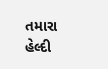તમારા હેલ્દી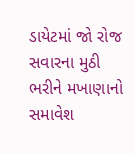ડાયેટમાં જો રોજ સવારના મુઠી ભરીને મખાણાનો સમાવેશ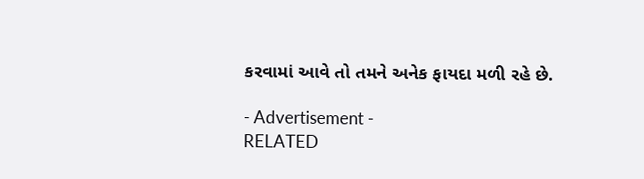કરવામાં આવે તો તમને અનેક ફાયદા મળી રહે છે.

- Advertisement -
RELATED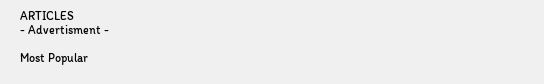ARTICLES
- Advertisment -

Most Popular